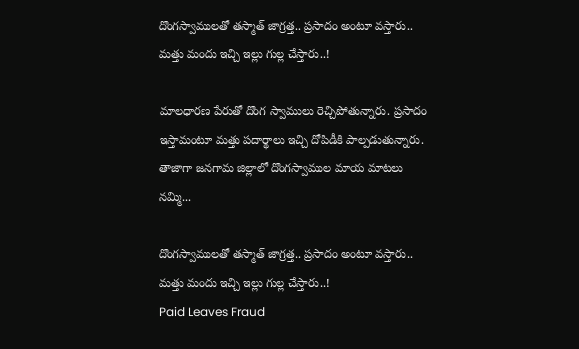దొంగస్వాములతో తస్మాత్ జాగ్రత్త.. ప్రసాదం అంటూ వస్తారు.. మత్తు మందు ఇచ్చి ఇల్లు గుల్ల చేస్తారు..!

మాలధారణ పేరుతో దొంగ స్వాములు రెచ్చిపోతున్నారు. ప్రసాదం ఇస్తామంటూ మత్తు పదార్థాలు ఇచ్చి దోపిడీకి పాల్పడుతున్నారు. తాజాగా జనగామ జిల్లాలో దొంగస్వాముల మాయ మాటలు నమ్మి...

దొంగస్వాములతో తస్మాత్ జాగ్రత్త.. ప్రసాదం అంటూ వస్తారు.. మత్తు మందు ఇచ్చి ఇల్లు గుల్ల చేస్తారు..!
Paid Leaves Fraud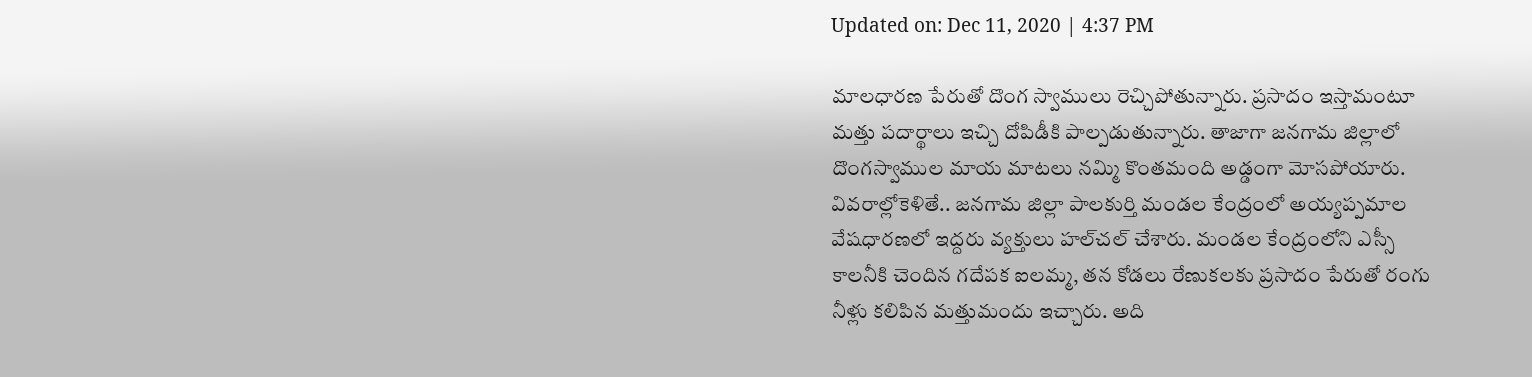Updated on: Dec 11, 2020 | 4:37 PM

మాలధారణ పేరుతో దొంగ స్వాములు రెచ్చిపోతున్నారు. ప్రసాదం ఇస్తామంటూ మత్తు పదార్థాలు ఇచ్చి దోపిడీకి పాల్పడుతున్నారు. తాజాగా జనగామ జిల్లాలో దొంగస్వాముల మాయ మాటలు నమ్మి కొంతమంది అడ్డంగా మోసపోయారు. వివరాల్లోకెళితే.. జనగామ జిల్లా పాలకుర్తి మండల కేంద్రంలో అయ్యప్పమాల వేషధారణలో ఇద్దరు వ్యక్తులు హల్‌చల్ చేశారు. మండల కేంద్రంలోని ఎస్సీ కాలనీకి చెందిన గదేపక ఐలమ్మ, తన కోడలు రేణుకలకు ప్రసాదం పేరుతో రంగు నీళ్లు కలిపిన మత్తుమందు ఇచ్చారు. అది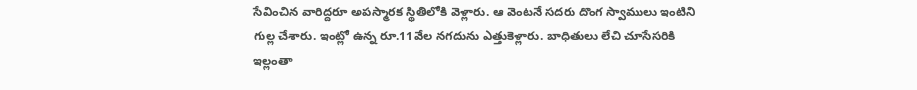సేవించిన వారిద్దరూ అపస్మారక స్థితిలోకి వెళ్లారు. ఆ వెంటనే సదరు దొంగ స్వాములు ఇంటిని గుల్ల చేశారు. ఇంట్లో ఉన్న రూ.11వేల నగదును ఎత్తుకెళ్లారు. బాధితులు లేచి చూసేసరికి ఇల్లంతా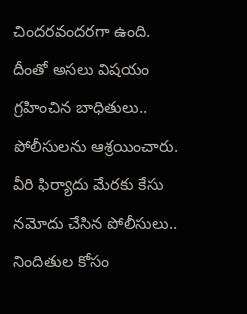చిందరవందరగా ఉంది. దీంతో అసలు విషయం గ్రహించిన బాధితులు.. పోలీసులను ఆశ్రయించారు. వీరి ఫిర్యాదు మేరకు కేసు నమోదు చేసిన పోలీసులు.. నిందితుల కోసం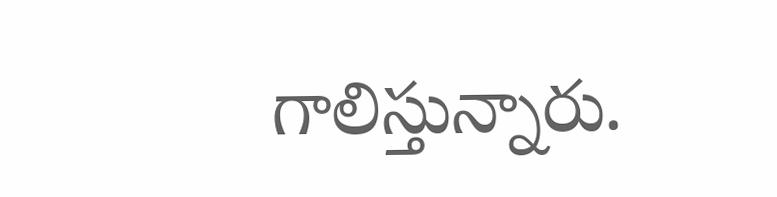గాలిస్తున్నారు.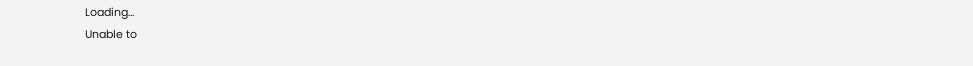Loading...
Unable to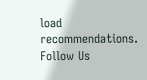load recommendations.
Follow Us